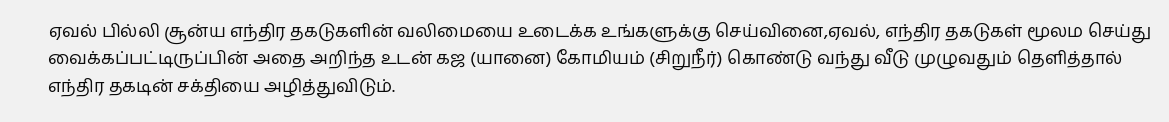ஏவல் பில்லி சூன்ய எந்திர தகடுகளின் வலிமையை உடைக்க உங்களுக்கு செய்வினை,ஏவல், எந்திர தகடுகள் மூலம செய்து வைக்கப்பட்டிருப்பின் அதை அறிந்த உடன் கஜ (யானை) கோமியம் (சிறுநீர்) கொண்டு வந்து வீடு முழுவதும் தெளித்தால் எந்திர தகடின் சக்தியை அழித்துவிடும்.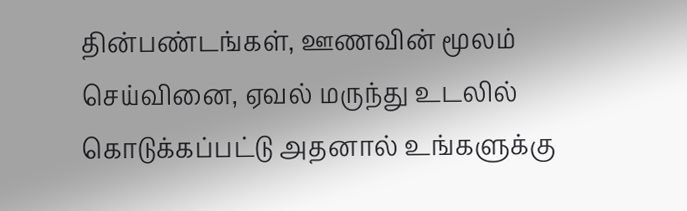தின்பண்டங்கள், ஊணவின் மூலம் செய்வினை, ஏவல் மருந்து உடலில் கொடுக்கப்பட்டு அதனால் உங்களுக்கு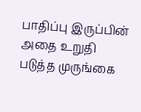பாதிப்பு இருப்பின் அதை உறுதி படுத்த முருங்கை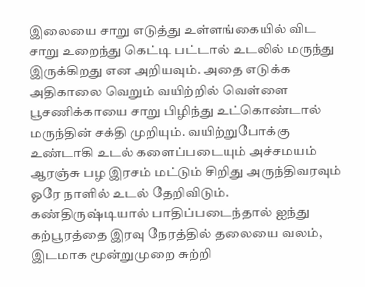இலையை சாறு எடுத்து உள்ளங்கையில் விட சாறு உறைந்து கெட்டி பட்டால் உடலில் மருந்து இருக்கிறது என அறியவும். அதை எடுக்க அதிகாலை வெறும் வயிற்றில் வெள்ளை பூசணிக்காயை சாறு பிழிந்து உட்கொண்டால் மருந்தின் சக்தி முறியும். வயிற்றுபோக்கு உண்டாகி உடல் களைப்படையும் அச்சமயம் ஆரஞ்சு பழ இரசம் மட்டும் சிறிது அருந்திவரவும் ஓரே நாளில் உடல் தேறிவிடும்.
கண்திருஷ்டியால் பாதிப்படைந்தால் ஐந்து கற்பூரத்தை இரவு நேரத்தில் தலையை வலம், இடமாக மூன்றுமுறை சுற்றி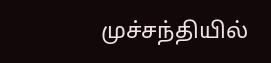முச்சந்தியில்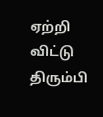ஏற்றி விட்டு திரும்பி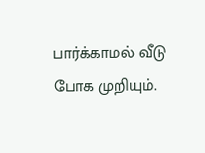பார்க்காமல் வீடு போக முறியும்.